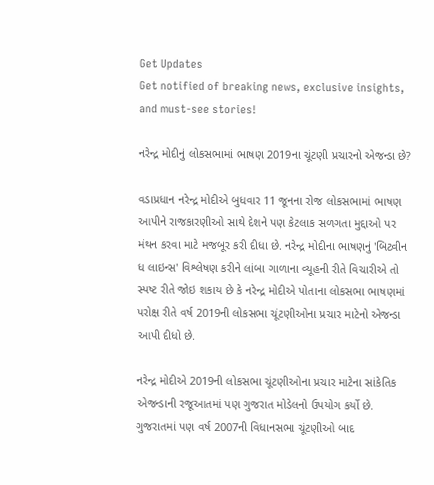Get Updates
Get notified of breaking news, exclusive insights, and must-see stories!

નરેન્દ્ર મોદીનું લોકસભામાં ભાષણ 2019ના ચૂંટણી પ્રચારનો એજન્ડા છે?

વડાપ્રધાન નરેન્દ્ર મોદીએ બુધવાર 11 જૂનના રોજ લોકસભામાં ભાષણ આપીને રાજકારણીઓ સાથે દેશને પણ કેટલાક સળગતા મુદ્દાઓ પર મંથન કરવા માટે મજબૂર કરી દીધા છે. નરેન્દ્ર મોદીના ભાષણનું 'બિટ્વીન ધ લાઇન્સ' વિશ્લેષણ કરીને લાંબા ગાળાના વ્યૂહની રીતે વિચારીએ તો સ્પષ્ટ રીતે જોઇ શકાય છે કે નરેન્દ્ર મોદીએ પોતાના લોકસભા ભાષણમાં પરોક્ષ રીતે વર્ષ 2019ની લોકસભા ચૂંટણીઓના પ્રચાર માટેનો એજન્ડા આપી દીધો છે.

નરેન્દ્ર મોદીએ 2019ની લોકસભા ચૂંટણીઓના પ્રચાર માટેના સાંકેતિક એજન્ડાની રજૂઆતમાં પણ ગુજરાત મોડેલનો ઉપયોગ કર્યો છે. ગુજરાતમાં પણ વર્ષ 2007ની વિધાનસભા ચૂંટણીઓ બાદ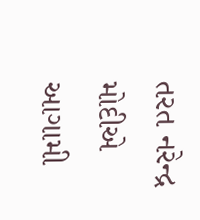તરત નરેન્દ્ર મોદીએ આગામી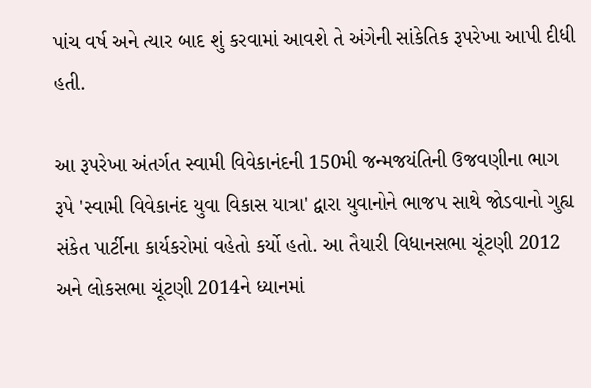પાંચ વર્ષ અને ત્યાર બાદ શું કરવામાં આવશે તે અંગેની સાંકેતિક રૂપરેખા આપી દીધી હતી.

આ રૂપરેખા અંતર્ગત સ્વામી વિવેકાનંદની 150મી જન્મજયંતિની ઉજવણીના ભાગ રૂપે 'સ્વામી વિવેકાનંદ યુવા વિકાસ યાત્રા' દ્વારા યુવાનોને ભાજપ સાથે જોડવાનો ગુહ્ય સંકેત પાર્ટીના કાર્યકરોમાં વહેતો કર્યો હતો. આ તૈયારી વિધાનસભા ચૂંટણી 2012 અને લોકસભા ચૂંટણી 2014ને ધ્યાનમાં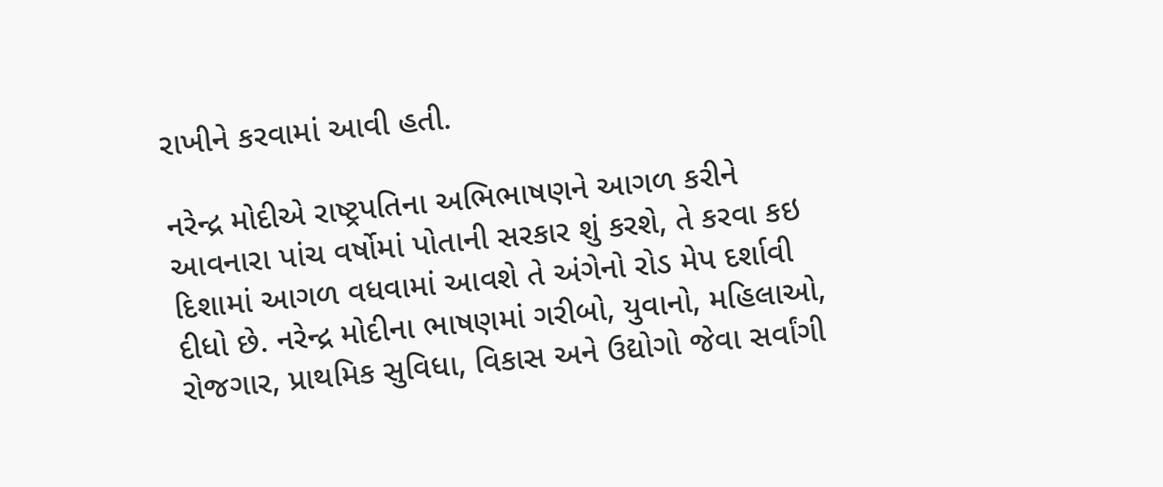રાખીને કરવામાં આવી હતી.

નરેન્દ્ર મોદીએ રાષ્ટ્રપતિના અભિભાષણને આગળ કરીને આવનારા પાંચ વર્ષોમાં પોતાની સરકાર શું કરશે, તે કરવા કઇ દિશામાં આગળ વધવામાં આવશે તે અંગેનો રોડ મેપ દર્શાવી દીધો છે. નરેન્દ્ર મોદીના ભાષણમાં ગરીબો, યુવાનો, મહિલાઓ, રોજગાર, પ્રાથમિક સુવિધા, વિકાસ અને ઉદ્યોગો જેવા સર્વાંગી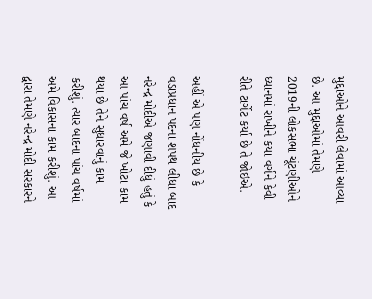મુદ્દાઓને આવરી લેવામાં આવ્યા છે. આ મુદ્દાઓમાં તેમણે 2019ની લોકસભા ચૂંટણીઓને ધ્યાનમાં રાખીને કયા વર્ગને કેવી રીતે ટાર્ગેટ કર્યા છે તે જોઇએ.

અહીં એ પણ નોંધનીય છે કે વડાપ્રધાન પદના શપથ લીધા બાદ નરેન્દ્ર મોદીએ જણાવી દીધું હતું કે આ પાંચ વર્ષ અમે જે ખોટા કામ થયા છે તેને સુધારવાનું કામ કરીશું. ત્યાર બાદના પાંચ વર્ષમાં અમે વિકાસના કામ કરીશું. આ દ્વારા તેમણે નરેન્દ્ર મોદી સરકારને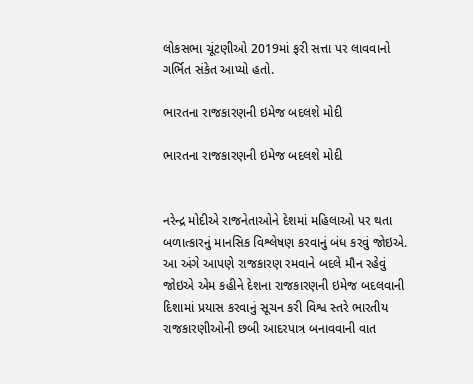લોકસભા ચૂંટણીઓ 2019માં ફરી સત્તા પર લાવવાનો ગર્ભિત સંકેત આપ્યો હતો.

ભારતના રાજકારણની ઇમેજ બદલશે મોદી

ભારતના રાજકારણની ઇમેજ બદલશે મોદી


નરેન્દ્ર મોદીએ રાજનેતાઓને દેશમાં મહિલાઓ પર થતા બળાત્કારનું માનસિક વિશ્લેષણ કરવાનું બંધ કરવું જોઇએ. આ અંગે આપણે રાજકારણ રમવાને બદલે મૌન રહેવું જોઇએ એમ કહીને દેશના રાજકારણની ઇમેજ બદલવાની દિશામાં પ્રયાસ કરવાનું સૂચન કરી વિશ્વ સ્તરે ભારતીય રાજકારણીઓની છબી આદરપાત્ર બનાવવાની વાત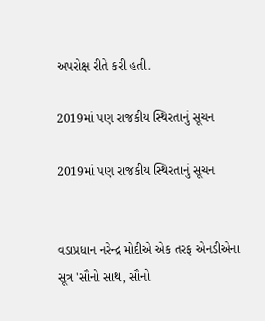અપરોક્ષ રીતે કરી હતી.

2019માં પણ રાજકીય સ્થિરતાનું સૂચન

2019માં પણ રાજકીય સ્થિરતાનું સૂચન


વડાપ્રધાન નરેન્દ્ર મોદીએ એક તરફ એનડીએના સૂત્ર 'સૌનો સાથ, સૌનો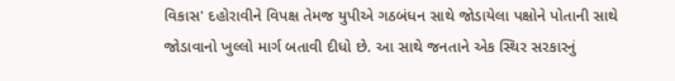વિકાસ' દહોરાવીને વિપક્ષ તેમજ યુપીએ ગઠબંધન સાથે જોડાયેલા પક્ષોને પોતાની સાથે જોડાવાનો ખુલ્લો માર્ગ બતાવી દીધો છે. આ સાથે જનતાને એક સ્થિર સરકારનું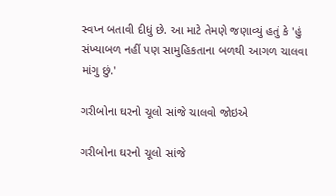સ્વપ્ન બતાવી દીધું છે. આ માટે તેમણે જણાવ્યું હતું કે 'હું સંખ્યાબળ નહીં પણ સામુહિકતાના બળથી આગળ ચાલવા માંગુ છું.'

ગરીબોના ઘરનો ચૂલો સાંજે ચાલવો જોઇએ

ગરીબોના ઘરનો ચૂલો સાંજે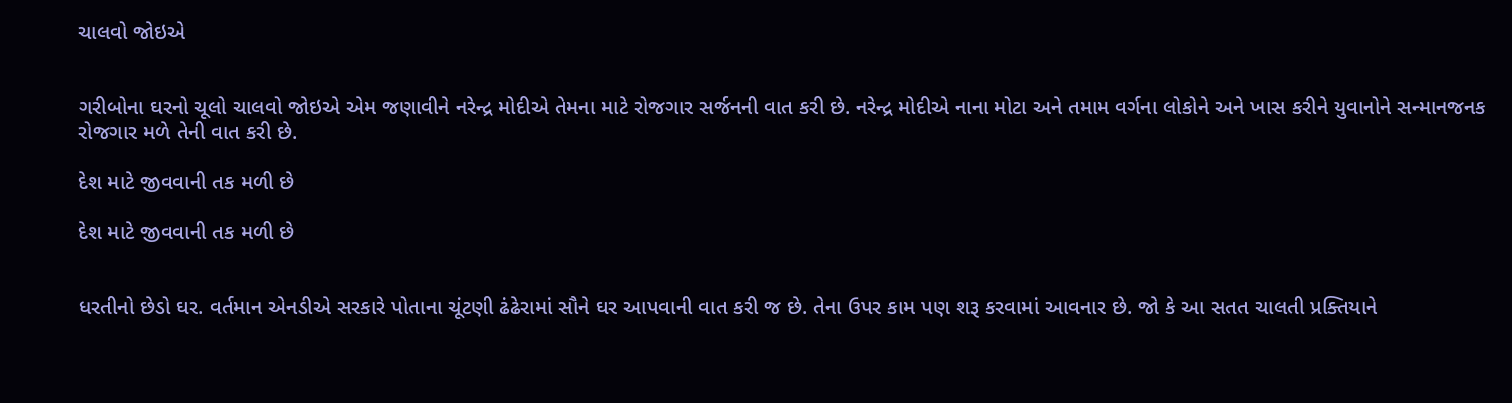ચાલવો જોઇએ


ગરીબોના ઘરનો ચૂલો ચાલવો જોઇએ એમ જણાવીને નરેન્દ્ર મોદીએ તેમના માટે રોજગાર સર્જનની વાત કરી છે. નરેન્દ્ર મોદીએ નાના મોટા અને તમામ વર્ગના લોકોને અને ખાસ કરીને યુવાનોને સન્માનજનક રોજગાર મળે તેની વાત કરી છે.

દેશ માટે જીવવાની તક મળી છે

દેશ માટે જીવવાની તક મળી છે


ધરતીનો છેડો ઘર. વર્તમાન એનડીએ સરકારે પોતાના ચૂંટણી ઢંઢેરામાં સૌને ઘર આપવાની વાત કરી જ છે. તેના ઉપર કામ પણ શરૂ કરવામાં આવનાર છે. જો કે આ સતત ચાલતી પ્રક્તિયાને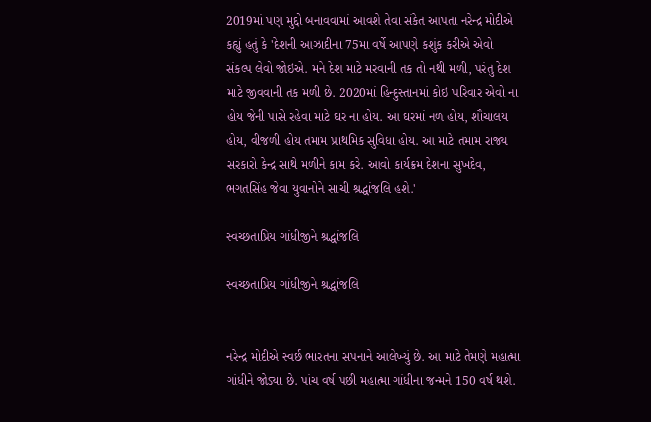2019માં પણ મુદ્દો બનાવવામાં આવશે તેવા સંકેત આપતા નરેન્દ્ર મોદીએ કહ્યું હતું કે 'દેશની આઝાદીના 75મા વર્ષે આપણે કશુંક કરીએ એવો સંકલ્પ લેવો જોઇએ. મને દેશ માટે મરવાની તક તો નથી મળી, પરંતુ દેશ માટે જીવવાની તક મળી છે. 2020માં હિન્દુસ્તાનમાં કોઇ પરિવાર એવો ના હોય જેની પાસે રહેવા માટે ઘર ના હોય. આ ઘરમાં નળ હોય, શૌચાલય હોય, વીજળી હોય તમામ પ્રાથમિક સુવિધા હોય. આ માટે તમામ રાજ્ય સરકારો કેન્દ્ર સાથે મળીને કામ કરે. આવો કાર્યક્રમ દેશના સુખદેવ, ભગતસિંહ જેવા યુવાનોને સાચી શ્રદ્ધાંજલિ હશે.'

સ્વચ્છતાપ્રિય ગાંધીજીને શ્રદ્ધાંજલિ

સ્વચ્છતાપ્રિય ગાંધીજીને શ્રદ્ધાંજલિ


નરેન્દ્ર મોદીએ સ્વર્છ ભારતના સપનાને આલેખ્યું છે. આ માટે તેમણે મહાત્મા ગાંધીને જોડ્યા છે. પાંચ વર્ષ પછી મહાત્મા ગાંધીના જન્મને 150 વર્ષ થશે.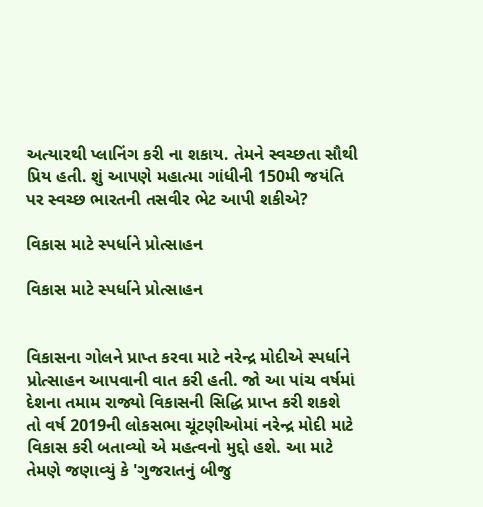અત્યારથી પ્લાનિંગ કરી ના શકાય. તેમને સ્વચ્છતા સૌથી પ્રિય હતી. શું આપણે મહાત્મા ગાંધીની 150મી જયંતિ પર સ્વચ્છ ભારતની તસવીર ભેટ આપી શકીએ?

વિકાસ માટે સ્પર્ધાને પ્રોત્સાહન

વિકાસ માટે સ્પર્ધાને પ્રોત્સાહન


વિકાસના ગોલને પ્રાપ્ત કરવા માટે નરેન્દ્ર મોદીએ સ્પર્ધાને પ્રોત્સાહન આપવાની વાત કરી હતી. જો આ પાંચ વર્ષમાં દેશના તમામ રાજ્યો વિકાસની સિદ્ધિ પ્રાપ્ત કરી શકશે તો વર્ષ 2019ની લોકસભા ચૂંટણીઓમાં નરેન્દ્ર મોદી માટે વિકાસ કરી બતાવ્યો એ મહત્વનો મુદ્દો હશે. આ માટે તેમણે જણાવ્યું કે 'ગુજરાતનું બીજુ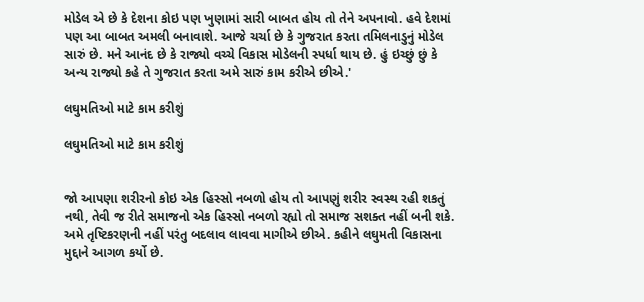મોડેલ એ છે કે દેશના કોઇ પણ ખુણામાં સારી બાબત હોય તો તેને અપનાવો. હવે દેશમાં પણ આ બાબત અમલી બનાવાશે. આજે ચર્ચા છે કે ગુજરાત કરતા તમિલનાડુનું મોડેલ સારું છે. મને આનંદ છે કે રાજ્યો વચ્ચે વિકાસ મોડેલની સ્પર્ધા થાય છે. હું ઇચ્છું છું કે અન્ય રાજ્યો કહે તે ગુજરાત કરતા અમે સારું કામ કરીએ છીએ.'

લઘુમતિઓ માટે કામ કરીશું

લઘુમતિઓ માટે કામ કરીશું


જો આપણા શરીરનો કોઇ એક હિસ્સો નબળો હોય તો આપણું શરીર સ્વસ્થ રહી શકતું નથી, તેવી જ રીતે સમાજનો એક હિસ્સો નબળો રહ્યો તો સમાજ સશક્ત નહીં બની શકે. અમે તૃષ્ટિકરણની નહીં પરંતુ બદલાવ લાવવા માગીએ છીએ. કહીને લઘુમતી વિકાસના મુદ્દાને આગળ કર્યો છે.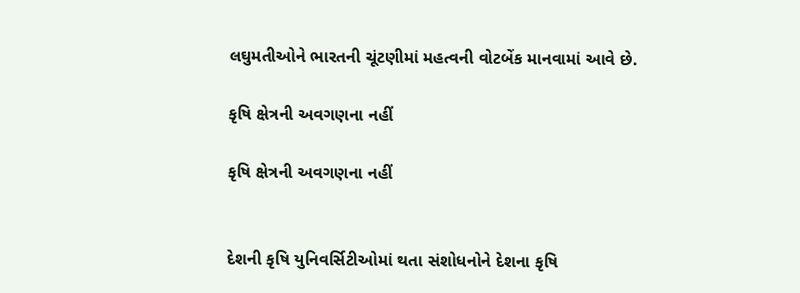લઘુમતીઓને ભારતની ચૂંટણીમાં મહત્વની વોટબેંક માનવામાં આવે છે.

કૃષિ ક્ષેત્રની અવગણના નહીં

કૃષિ ક્ષેત્રની અવગણના નહીં


દેશની કૃષિ યુનિવર્સિટીઓમાં થતા સંશોધનોને દેશના કૃષિ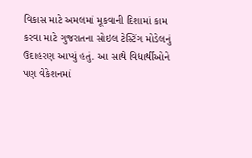વિકાસ માટે અમલમાં મૂકવાની દિશામાં કામ કરવા માટે ગુજરાતના સોઇલ ટેસ્ટિંગ મોડેલનું ઉદાહરણ આપ્યું હતું. આ સાથે વિદ્યાર્થીઓને પણ વેકેશનમાં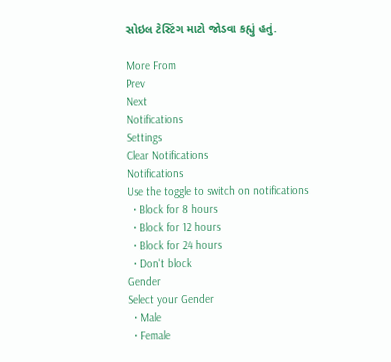સોઇલ ટેસ્ટિંગ માટો જોડવા કહ્યું હતું.

More From
Prev
Next
Notifications
Settings
Clear Notifications
Notifications
Use the toggle to switch on notifications
  • Block for 8 hours
  • Block for 12 hours
  • Block for 24 hours
  • Don't block
Gender
Select your Gender
  • Male
  • Female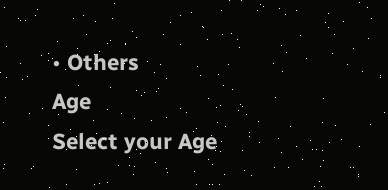• Others
Age
Select your Age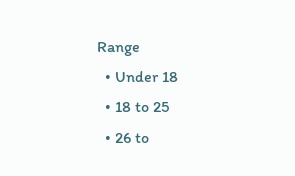Range
  • Under 18
  • 18 to 25
  • 26 to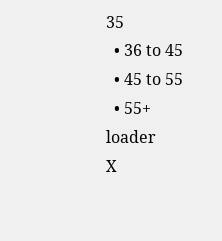35
  • 36 to 45
  • 45 to 55
  • 55+
loader
X